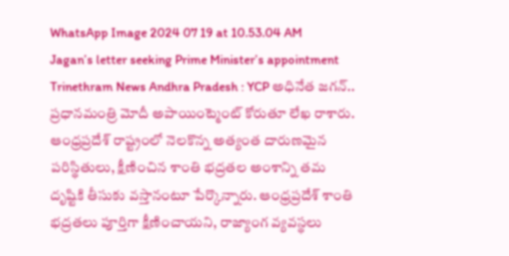WhatsApp Image 2024 07 19 at 10.53.04 AM
Jagan’s letter seeking Prime Minister’s appointment
Trinethram News Andhra Pradesh : YCP అధినేత జగన్.. ప్రధానమంత్రి మోదీ అపాయింట్మెంట్ కోరుతూ లేఖ రాశారు. ఆంధ్రప్రదేశ్ రాష్ట్రంలో నెలకొన్న అత్యంత దారుణమైన పరిస్థితులు, క్షీణించిన శాంతి భద్రతల అంశాన్ని తమ దృష్టికి తీసుకు వస్తానంటూ పేర్కొన్నారు. ఆంధ్రప్రదేశ్ శాంతి భద్రతలు పూర్తిగా క్షీణించాయని, రాజ్యాంగ వ్యవస్థలు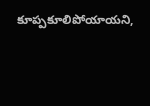కూప్పకూలిపోయాయని,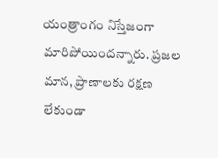యంత్రాంగం నిస్తేజంగా మారిపోయిందన్నారు. ప్రజల మాన, ప్రాణాలకు రక్షణ లేకుండా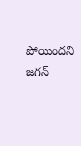పోయిందని జగన్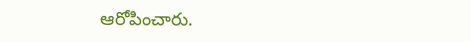ఆరోపించారు.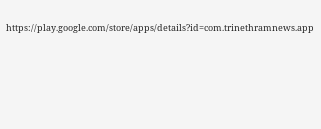https://play.google.com/store/apps/details?id=com.trinethramnews.app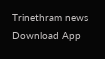Trinethram news
Download App